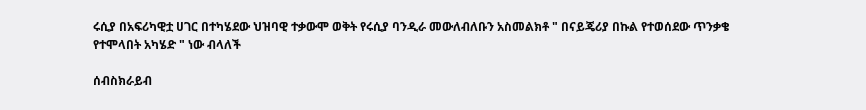ሩሲያ በአፍሪካዊቷ ሀገር በተካሄደው ህዝባዊ ተቃውሞ ወቅት የሩሲያ ባንዲራ መውለብለቡን አስመልክቶ " በናይጄሪያ በኩል የተወሰደው ጥንቃቄ የተሞላበት አካሄድ " ነው ብላለች

ሰብስክራይብ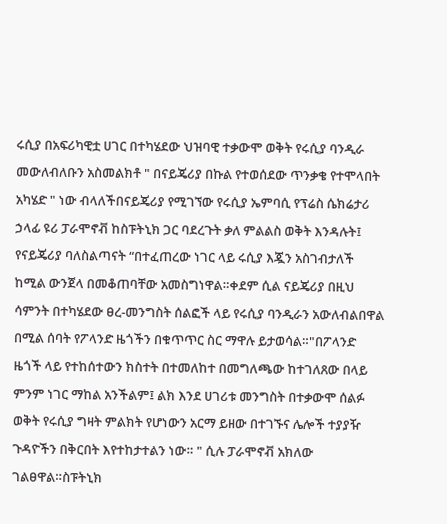ሩሲያ በአፍሪካዊቷ ሀገር በተካሄደው ህዝባዊ ተቃውሞ ወቅት የሩሲያ ባንዲራ መውለብለቡን አስመልክቶ " በናይጄሪያ በኩል የተወሰደው ጥንቃቄ የተሞላበት አካሄድ " ነው ብላለችበናይጄሪያ የሚገኘው የሩሲያ ኤምባሲ የፕሬስ ሴክሬታሪ ኃላፊ ዩሪ ፓራሞኖቭ ከስፑትኒክ ጋር ባደረጉት ቃለ ምልልስ ወቅት እንዳሉት፤ የናይጄሪያ ባለስልጣናት “በተፈጠረው ነገር ላይ ሩሲያ እጇን አስገብታለች ከሚል ውንጀላ በመቆጠባቸው አመስግነዋል።ቀደም ሲል ናይጄሪያ በዚህ ሳምንት በተካሄደው ፀረ-መንግስት ሰልፎች ላይ የሩሲያ ባንዲራን አውለብልበዋል በሚል ሰባት የፖላንድ ዜጎችን በቁጥጥር ስር ማዋሉ ይታወሳል።"በፖላንድ ዜጎች ላይ የተከሰተውን ክስተት በተመለከተ በመግለጫው ከተገለጸው በላይ ምንም ነገር ማከል አንችልም፤ ልክ እንደ ሀገሪቱ መንግስት በተቃውሞ ሰልፉ ወቅት የሩሲያ ግዛት ምልክት የሆነውን አርማ ይዘው በተገኙና ሌሎች ተያያዥ ጉዳዮችን በቅርበት እየተከታተልን ነው። " ሲሉ ፓራሞኖቭ አክለው ገልፀዋል።ስፑትኒክ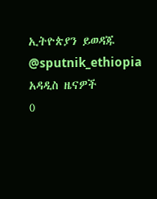ኢትዮጵያን ይወዳጁ @sputnik_ethiopia
አዳዲስ ዜናዎች
0